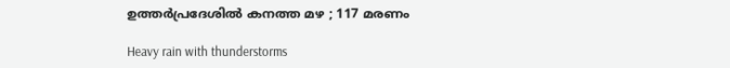ഉത്തര്‍പ്രദേശില്‍ കനത്ത മഴ ; 117 മരണം

Heavy rain with thunderstorms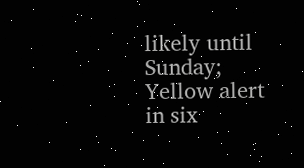likely until Sunday; Yellow alert in six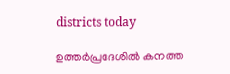districts today

ഉത്തര്‍പ്രദേശില്‍ കനത്ത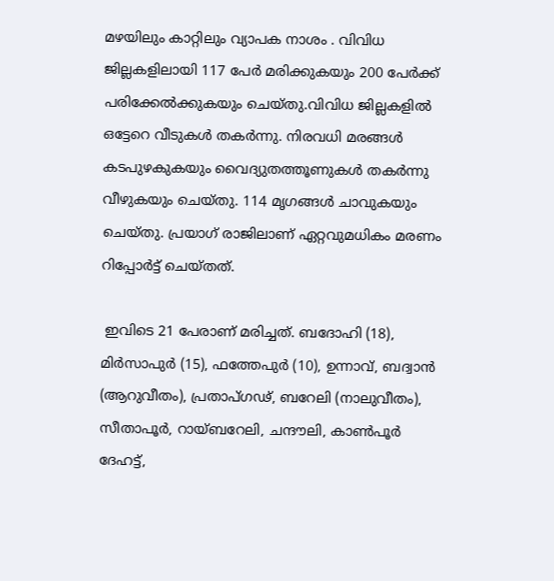മഴയിലും കാറ്റിലും വ്യാപക നാശം . വിവിധ ജില്ലകളിലായി 117 പേര്‍ മരിക്കുകയും 200 പേര്‍ക്ക് പരിക്കേല്‍ക്കുകയും ചെയ്തു.വിവിധ ജില്ലകളില്‍ ഒട്ടേറെ വീടുകള്‍ തകര്‍ന്നു. നിരവധി മരങ്ങള്‍ കടപുഴകുകയും വൈദ്യുതത്തൂണുകള്‍ തകര്‍ന്നു വീഴുകയും ചെയ്തു. 114 മൃഗങ്ങള്‍ ചാവുകയും ചെയ്തു. പ്രയാഗ് രാജിലാണ് ഏറ്റവുമധികം മരണം റിപ്പോര്‍ട്ട് ചെയ്തത്.

 ഇവിടെ 21 പേരാണ് മരിച്ചത്. ബദോഹി (18), മിര്‍സാപുര്‍ (15), ഫത്തേപുര്‍ (10), ഉന്നാവ്, ബദ്വാന്‍ (ആറുവീതം), പ്രതാപ്ഗഢ്, ബറേലി (നാലുവീതം), സീതാപൂര്‍, റായ്ബറേലി, ചന്ദൗലി, കാണ്‍പൂര്‍ ദേഹട്ട്,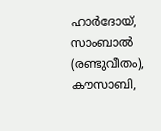ഹാര്‍ദോയ്, സാംബാല്‍ (രണ്ടുവീതം), കൗസാബി,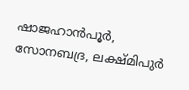ഷാജഹാന്‍പൂര്‍, സോനബദ്ര, ലക്ഷ്മിപുര്‍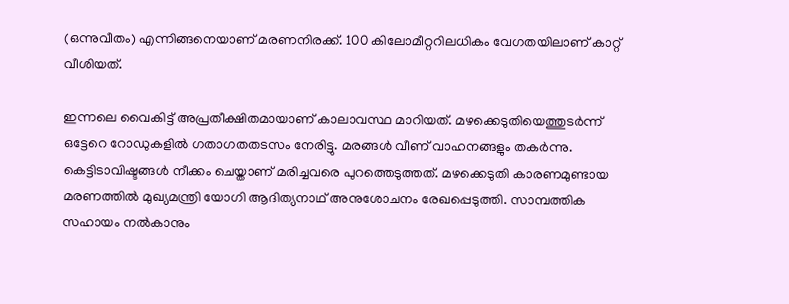(ഒന്നുവീതം) എന്നിങ്ങനെയാണ് മരണനിരക്ക്. 100 കിലോമീറ്ററിലധികം വേഗതയിലാണ് കാറ്റ് വീശിയത്.

ഇന്നലെ വൈകിട്ട് അപ്രതീക്ഷിതമായാണ് കാലാവസ്ഥ മാറിയത്. മഴക്കെടുതിയെത്തുടര്‍ന്ന് ഒട്ടേറെ റോഡുകളില്‍ ഗതാഗതതടസം നേരിട്ടു. മരങ്ങള്‍ വീണ് വാഹനങ്ങളും തകര്‍ന്നു. കെട്ടിടാവിഷ്ടങ്ങള്‍ നീക്കം ചെയ്താണ് മരിച്ചവരെ പുറത്തെടുത്തത്. മഴക്കെടുതി കാരണമുണ്ടായ മരണത്തില്‍ മുഖ്യമന്ത്രി യോഗി ആദിത്യനാഥ് അനുശോചനം രേഖപ്പെടുത്തി. സാമ്പത്തിക സഹായം നല്‍കാനും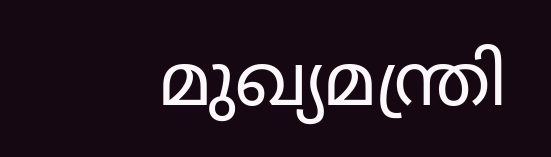മുഖ്യമന്ത്രി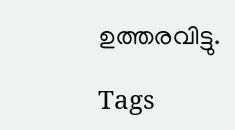ഉത്തരവിട്ടു.

Tags